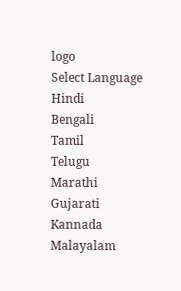logo
Select Language
Hindi
Bengali
Tamil
Telugu
Marathi
Gujarati
Kannada
Malayalam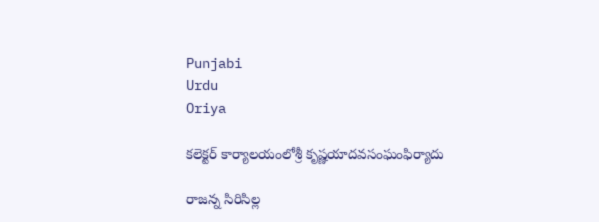Punjabi
Urdu
Oriya

కలెక్టర్ కార్యాలయంలోశ్రీ కృష్ణయాదవసంఘంఫిర్యాదు

రాజన్న సిరిసిల్ల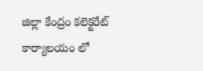జిల్లా కేంద్రం కలెక్టరేట్ కార్యాలయం లో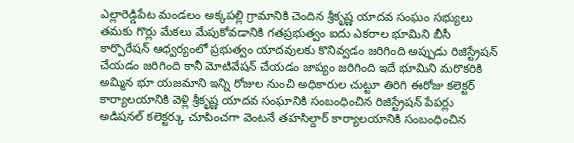ఎల్లారెడ్డిపేట మండలం అక్కపల్లి గ్రామానికి చెందిన శ్రీకృష్ణ యాదవ సంఘం సభ్యులు తమకు గొర్లు మేకలు మేపుకోవడానికి గతప్రభుత్వం ఐదు ఎకరాల భూమిని బీసీ కార్పొరేషన్ ఆధ్వర్యంలో ప్రభుత్వం యాదవులకు కొనివ్వడం జరిగింది అప్పుడు రిజిస్ట్రేషన్ చేయడం జరిగింది కానీ మోటివేషన్ చేయడం జాప్యం జరిగింది ఇదే భూమిని మరొకరికి అమ్మిన భూ యజమాని ఇన్ని రోజుల నుంచి అధికారుల చుట్టూ తిరిగి ఈరోజు కలెక్టర్ కార్యాలయానికి వెళ్లి శ్రీకృష్ణ యాదవ సంఘానికి సంబంధించిన రిజిస్ట్రేషన్ పేపర్లు అడిషనల్ కలెక్టర్కు చూపించగా వెంటనే తహసిల్దార్ కార్యాలయానికి సంబంధించిన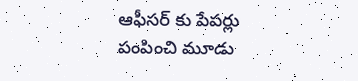ఆఫీసర్ కు పేపర్లు పంపించి మూడు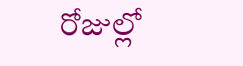రోజుల్లో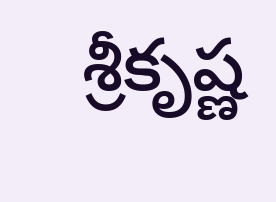శ్రీకృష్ణ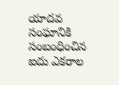యాదవ సంఘానికి సంబంధించిన ఐదు ఎకరాల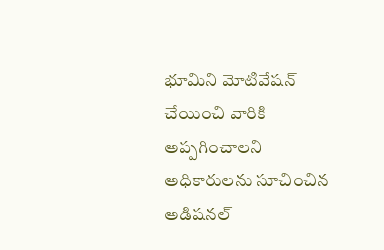భూమిని మోటివేషన్ చేయించి వారికి అప్పగించాలని అధికారులను సూచించిన అడిషనల్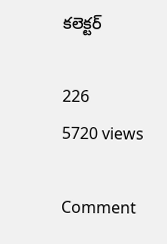కలెక్టర్

226
5720 views

Comment